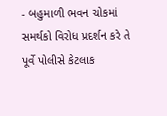- બહુમાળી ભવન ચોકમાં સમર્થકો વિરોધ પ્રદર્શન કરે તે પૂર્વે પોલીસે કેટલાક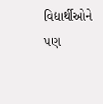વિદ્યાર્થીઓને પણ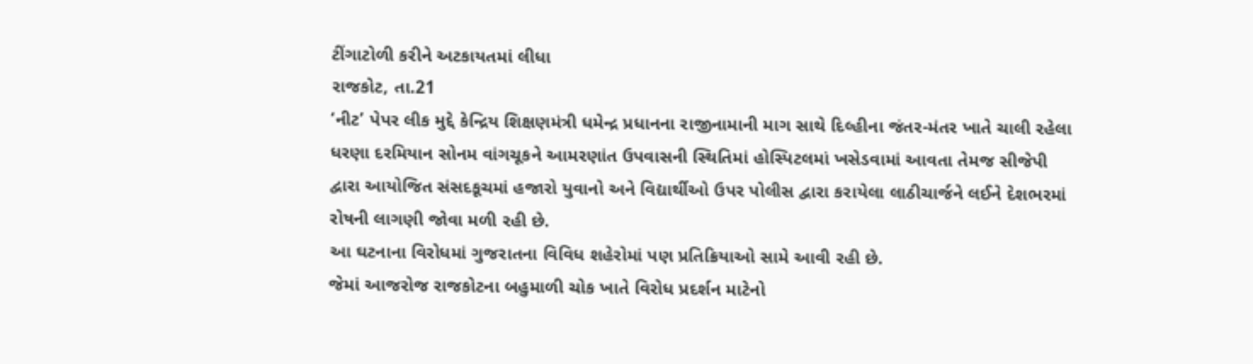ટીંગાટોળી કરીને અટકાયતમાં લીધા
રાજકોટ, તા.21
‘નીટ’ પેપર લીક મુદ્દે કેન્દ્રિય શિક્ષણમંત્રી ધમેન્દ્ર પ્રધાનના રાજીનામાની માગ સાથે દિલ્હીના જંતર-મંતર ખાતે ચાલી રહેલા ધરણા દરમિયાન સોનમ વાંગચૂકને આમરણાંત ઉપવાસની સ્થિતિમાં હોસ્પિટલમાં ખસેડવામાં આવતા તેમજ સીજેપી દ્વારા આયોજિત સંસદકૂચમાં હજારો યુવાનો અને વિદ્યાર્થીઓ ઉપર પોલીસ દ્વારા કરાયેલા લાઠીચાર્જને લઈને દેશભરમાં રોષની લાગણી જોવા મળી રહી છે.
આ ઘટનાના વિરોધમાં ગુજરાતના વિવિધ શહેરોમાં પણ પ્રતિક્રિયાઓ સામે આવી રહી છે.
જેમાં આજરોજ રાજકોટના બહુમાળી ચોક ખાતે વિરોધ પ્રદર્શન માટેનો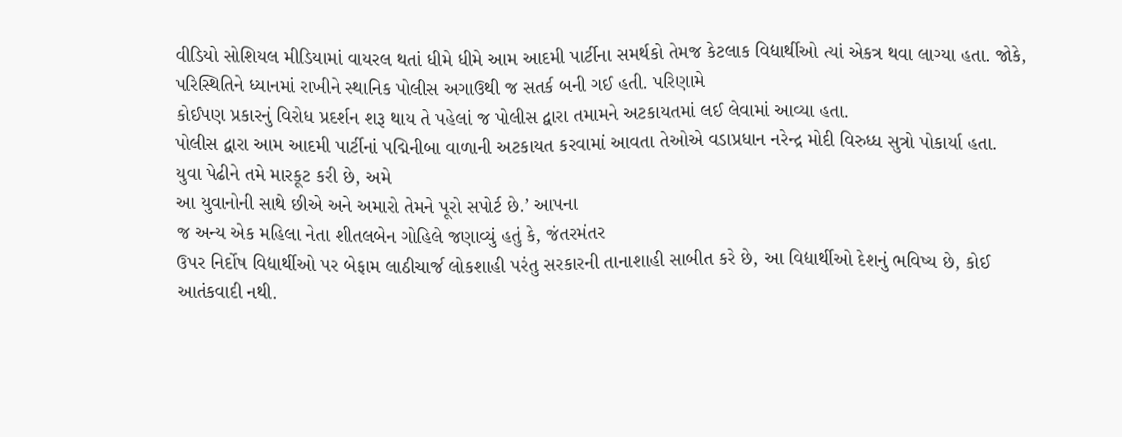વીડિયો સોશિયલ મીડિયામાં વાયરલ થતાં ધીમે ધીમે આમ આદમી પાર્ટીના સમર્થકો તેમજ કેટલાક વિદ્યાર્થીઓ ત્યાં એકત્ર થવા લાગ્યા હતા. જોકે,
પરિસ્થિતિને ધ્યાનમાં રાખીને સ્થાનિક પોલીસ અગાઉથી જ સતર્ક બની ગઈ હતી. પરિણામે
કોઈપણ પ્રકારનું વિરોધ પ્રદર્શન શરૂ થાય તે પહેલાં જ પોલીસ દ્વારા તમામને અટકાયતમાં લઈ લેવામાં આવ્યા હતા.
પોલીસ દ્વારા આમ આદમી પાર્ટીનાં પદ્મિનીબા વાળાની અટકાયત કરવામાં આવતા તેઓએ વડાપ્રધાન નરેન્દ્ર મોદી વિરુધ્ધ સુત્રો પોકાર્યા હતા.
યુવા પેઢીને તમે મારકૂટ કરી છે, અમે
આ યુવાનોની સાથે છીએ અને અમારો તેમને પૂરો સપોર્ટ છે.’ આપના
જ અન્ય એક મહિલા નેતા શીતલબેન ગોહિલે જણાવ્યું હતું કે, જંતરમંતર
ઉપર નિર્દોષ વિદ્યાર્થીઓ પર બેફામ લાઠીચાર્જ લોકશાહી પરંતુ સરકારની તાનાશાહી સાબીત કરે છે, આ વિદ્યાર્થીઓ દેશનું ભવિષ્ય છે, કોઈ
આતંકવાદી નથી.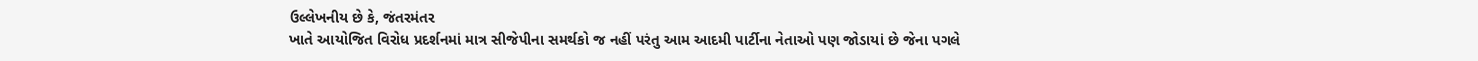ઉલ્લેખનીય છે કે, જંતરમંતર
ખાતે આયોજિત વિરોધ પ્રદર્શનમાં માત્ર સીજેપીના સમર્થકો જ નહીં પરંતુ આમ આદમી પાર્ટીના નેતાઓ પણ જોડાયાં છે જેના પગલે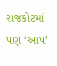રાજકોટમાં પણ ‘આપ’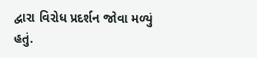દ્વારા વિરોધ પ્રદર્શન જોવા મળ્યું હતું.